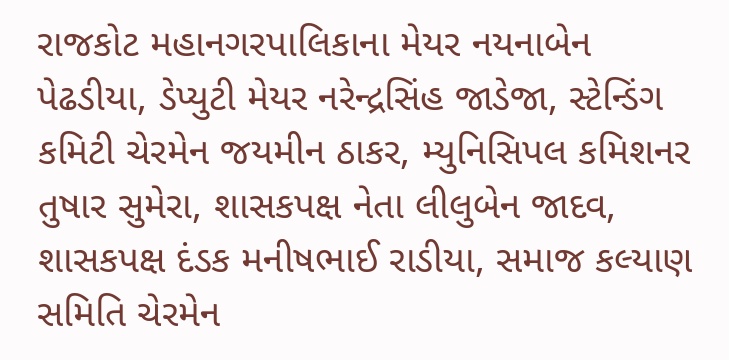રાજકોટ મહાનગરપાલિકાના મેયર નયનાબેન પેઢડીયા, ડેપ્યુટી મેયર નરેન્દ્રસિંહ જાડેજા, સ્ટેન્ડિંગ કમિટી ચેરમેન જયમીન ઠાકર, મ્યુનિસિપલ કમિશનર તુષાર સુમેરા, શાસકપક્ષ નેતા લીલુબેન જાદવ, શાસકપક્ષ દંડક મનીષભાઈ રાડીયા, સમાજ કલ્યાણ સમિતિ ચેરમેન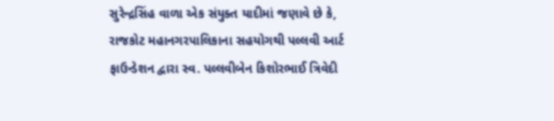સુરેન્દ્રસિંહ વાળા એક સંયુક્ત યાદીમાં જણાવે છે કે, રાજકોટ મહાનગરપાલિકાના સહયોગથી પલ્લવી આર્ટ ફાઉન્ડેશન દ્વારા સ્વ. પલ્લવીબેન કિશોરભાઈ ત્રિવેદી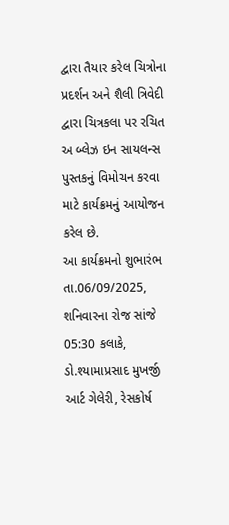દ્વારા તૈયાર કરેલ ચિત્રોના પ્રદર્શન અને શૈલી ત્રિવેદી દ્વારા ચિત્રકલા પર રચિત અ બ્લેઝ ઇન સાયલન્સ પુસ્તકનું વિમોચન કરવા માટે કાર્યક્રમનું આયોજન કરેલ છે.
આ કાર્યક્રમનો શુભારંભ તા.06/09/2025, શનિવારના રોજ સાંજે 05:30 કલાકે, ડો.શ્યામાપ્રસાદ મુખર્જી આર્ટ ગેલેરી, રેસકોર્ષ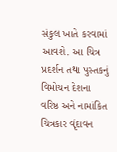સંકુલ ખાતે કરવામાં આવશે. આ ચિત્ર પ્રદર્શન તથા પુસ્તકનું વિમોચન દેશના વરિષ્ઠ અને નામાંકિત ચિત્રકાર વૃંદાવન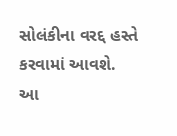સોલંકીના વરદ્દ હસ્તે કરવામાં આવશે. આ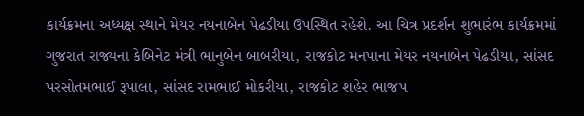કાર્યક્રમના અધ્યક્ષ સ્થાને મેયર નયનાબેન પેઢડીયા ઉપસ્થિત રહેશે. આ ચિત્ર પ્રદર્શન શુભારંભ કાર્યક્રમમાં ગુજરાત રાજ્યના કેબિનેટ મંત્રી ભાનુબેન બાબરીયા, રાજકોટ મનપાના મેયર નયનાબેન પેઢડીયા, સાંસદ પરસોતમભાઈ રૂપાલા, સાંસદ રામભાઈ મોકરીયા, રાજકોટ શહેર ભાજપ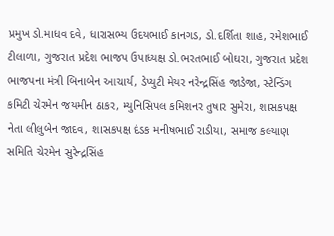પ્રમુખ ડો.માધવ દવે, ધારાસભ્ય ઉદયભાઈ કાનગડ, ડો.દર્શિતા શાહ, રમેશભાઈ ટીલાળા, ગુજરાત પ્રદેશ ભાજપ ઉપાધ્યક્ષ ડો.ભરતભાઈ બોઘરા, ગુજરાત પ્રદેશ ભાજપના મંત્રી બિનાબેન આચાર્ય, ડેપ્યુટી મેયર નરેન્દ્રસિંહ જાડેજા, સ્ટેન્ડિંગ કમિટી ચેરમેન જયમીન ઠાકર, મ્યુનિસિપલ કમિશનર તુષાર સુમેરા, શાસકપક્ષ નેતા લીલુબેન જાદવ, શાસકપક્ષ દંડક મનીષભાઈ રાડીયા, સમાજ કલ્યાણ સમિતિ ચેરમેન સુરેન્દ્રસિંહ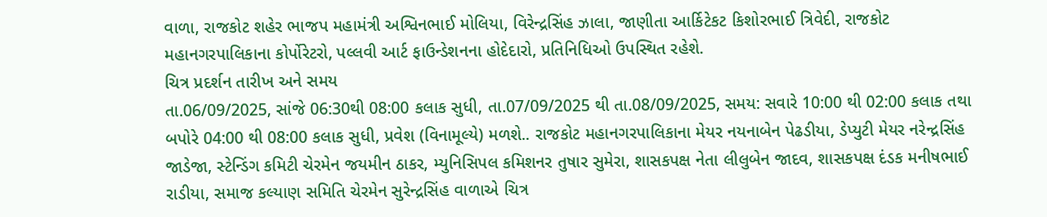વાળા, રાજકોટ શહેર ભાજપ મહામંત્રી અશ્વિનભાઈ મોલિયા, વિરેન્દ્રસિંહ ઝાલા, જાણીતા આર્કિટેકટ કિશોરભાઈ ત્રિવેદી, રાજકોટ મહાનગરપાલિકાના કોર્પોરેટરો, પલ્લવી આર્ટ ફાઉન્ડેશનના હોદેદારો, પ્રતિનિધિઓ ઉપસ્થિત રહેશે.
ચિત્ર પ્રદર્શન તારીખ અને સમય
તા.06/09/2025, સાંજે 06:30થી 08:00 કલાક સુધી, તા.07/09/2025 થી તા.08/09/2025, સમય: સવારે 10:00 થી 02:00 કલાક તથા બપોરે 04:00 થી 08:00 કલાક સુધી, પ્રવેશ (વિનામૂલ્યે) મળશે.. રાજકોટ મહાનગરપાલિકાના મેયર નયનાબેન પેઢડીયા, ડેપ્યુટી મેયર નરેન્દ્રસિંહ જાડેજા, સ્ટેન્ડિંગ કમિટી ચેરમેન જયમીન ઠાકર, મ્યુનિસિપલ કમિશનર તુષાર સુમેરા, શાસકપક્ષ નેતા લીલુબેન જાદવ, શાસકપક્ષ દંડક મનીષભાઈ રાડીયા, સમાજ કલ્યાણ સમિતિ ચેરમેન સુરેન્દ્રસિંહ વાળાએ ચિત્ર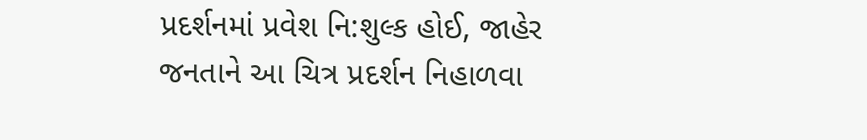પ્રદર્શનમાં પ્રવેશ નિ:શુલ્ક હોઈ, જાહેર જનતાને આ ચિત્ર પ્રદર્શન નિહાળવા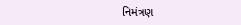નિમંત્રણ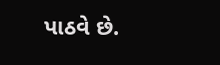પાઠવે છે.